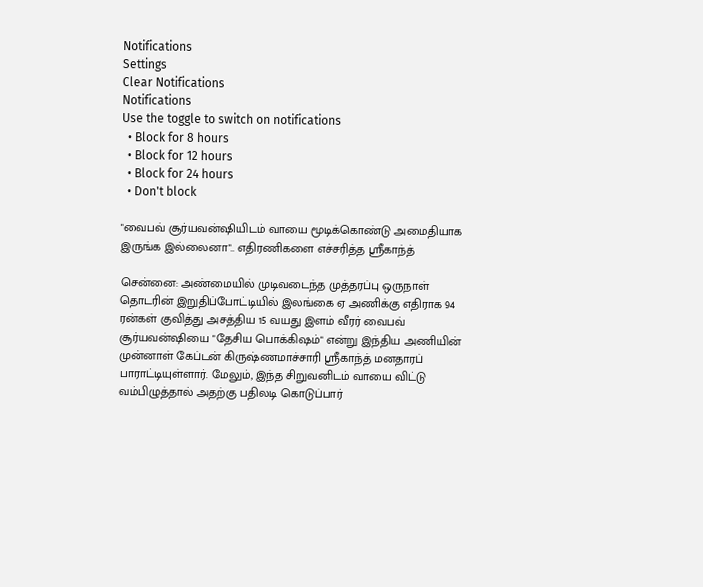Notifications
Settings
Clear Notifications
Notifications
Use the toggle to switch on notifications
  • Block for 8 hours
  • Block for 12 hours
  • Block for 24 hours
  • Don't block

"வைபவ் சூர்யவன்ஷியிடம் வாயை மூடிக்கொண்டு அமைதியாக இருங்க இல்லைனா".. எதிரணிகளை எச்சரித்த ஸ்ரீகாந்த்

சென்னை: அண்மையில் முடிவடைந்த முத்தரப்பு ஒருநாள் தொடரின் இறுதிப்போட்டியில் இலங்கை ஏ அணிக்கு எதிராக 94 ரன்கள் குவித்து அசத்திய 15 வயது இளம் வீரர் வைபவ் சூர்யவன்ஷியை "தேசிய பொக்கிஷம்" என்று இந்திய அணியின் முன்னாள் கேப்டன் கிருஷ்ணமாச்சாரி ஸ்ரீகாந்த் மனதாரப் பாராட்டியுள்ளார். மேலும், இந்த சிறுவனிடம் வாயை விட்டு வம்பிழுத்தால் அதற்கு பதிலடி கொடுப்பார்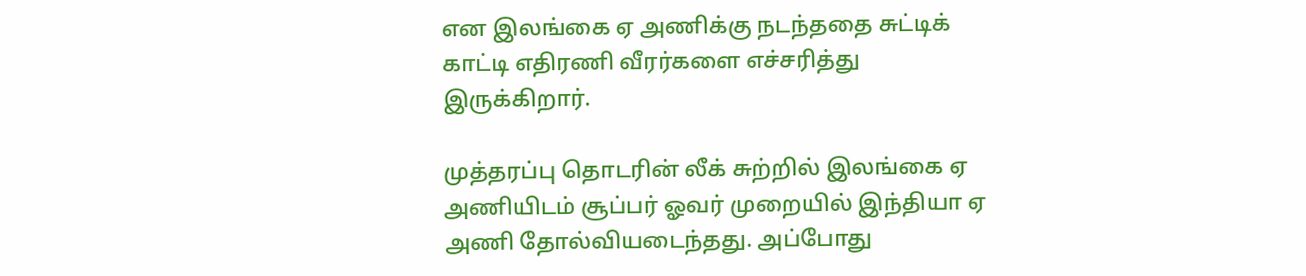என இலங்கை ஏ அணிக்கு நடந்ததை சுட்டிக் காட்டி எதிரணி வீரர்களை எச்சரித்து இருக்கிறார்.

முத்தரப்பு தொடரின் லீக் சுற்றில் இலங்கை ஏ அணியிடம் சூப்பர் ஓவர் முறையில் இந்தியா ஏ அணி தோல்வியடைந்தது. அப்போது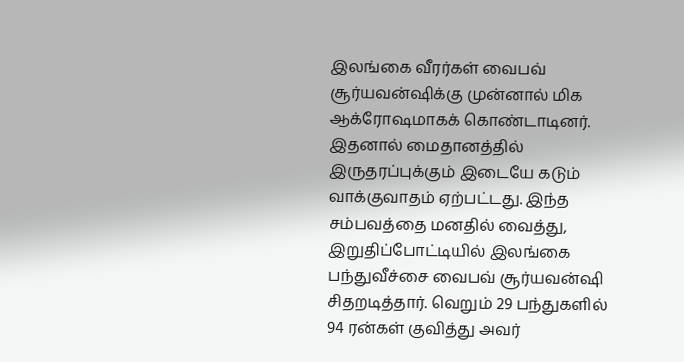இலங்கை வீரர்கள் வைபவ் சூர்யவன்ஷிக்கு முன்னால் மிக ஆக்ரோஷமாகக் கொண்டாடினர். இதனால் மைதானத்தில் இருதரப்புக்கும் இடையே கடும் வாக்குவாதம் ஏற்பட்டது. இந்த சம்பவத்தை மனதில் வைத்து, இறுதிப்போட்டியில் இலங்கை பந்துவீச்சை வைபவ் சூர்யவன்ஷி சிதறடித்தார். வெறும் 29 பந்துகளில் 94 ரன்கள் குவித்து அவர்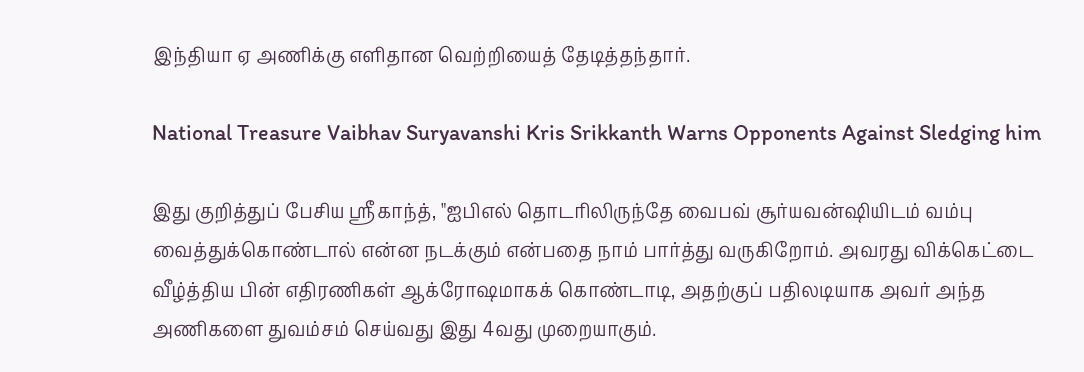இந்தியா ஏ அணிக்கு எளிதான வெற்றியைத் தேடித்தந்தார்.

National Treasure Vaibhav Suryavanshi Kris Srikkanth Warns Opponents Against Sledging him

இது குறித்துப் பேசிய ஸ்ரீகாந்த், "ஐபிஎல் தொடரிலிருந்தே வைபவ் சூர்யவன்ஷியிடம் வம்பு வைத்துக்கொண்டால் என்ன நடக்கும் என்பதை நாம் பார்த்து வருகிறோம். அவரது விக்கெட்டை வீழ்த்திய பின் எதிரணிகள் ஆக்ரோஷமாகக் கொண்டாடி, அதற்குப் பதிலடியாக அவர் அந்த அணிகளை துவம்சம் செய்வது இது 4வது முறையாகும்.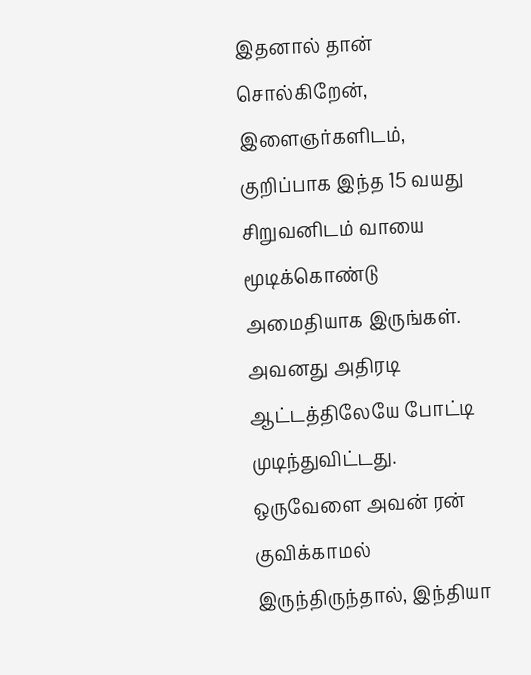இதனால் தான் சொல்கிறேன், இளைஞர்களிடம், குறிப்பாக இந்த 15 வயது சிறுவனிடம் வாயை மூடிக்கொண்டு அமைதியாக இருங்கள். அவனது அதிரடி ஆட்டத்திலேயே போட்டி முடிந்துவிட்டது. ஒருவேளை அவன் ரன் குவிக்காமல் இருந்திருந்தால், இந்தியா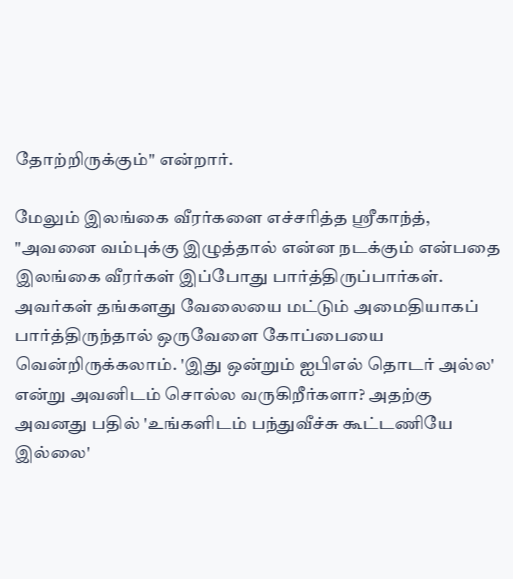தோற்றிருக்கும்" என்றார்.

மேலும் இலங்கை வீரர்களை எச்சரித்த ஸ்ரீகாந்த், "அவனை வம்புக்கு இழுத்தால் என்ன நடக்கும் என்பதை இலங்கை வீரர்கள் இப்போது பார்த்திருப்பார்கள். அவர்கள் தங்களது வேலையை மட்டும் அமைதியாகப் பார்த்திருந்தால் ஒருவேளை கோப்பையை வென்றிருக்கலாம். 'இது ஒன்றும் ஐபிஎல் தொடர் அல்ல' என்று அவனிடம் சொல்ல வருகிறீர்களா? அதற்கு அவனது பதில் 'உங்களிடம் பந்துவீச்சு கூட்டணியே இல்லை'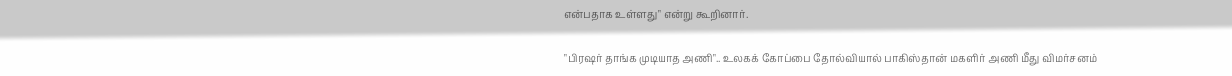என்பதாக உள்ளது" என்று கூறினார்.

"பிரஷர் தாங்க முடியாத அணி".. உலகக் கோப்பை தோல்வியால் பாகிஸ்தான் மகளிர் அணி மீது விமர்சனம்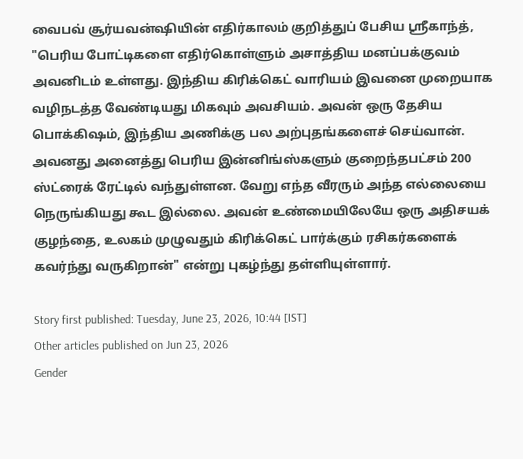வைபவ் சூர்யவன்ஷியின் எதிர்காலம் குறித்துப் பேசிய ஸ்ரீகாந்த், "பெரிய போட்டிகளை எதிர்கொள்ளும் அசாத்திய மனப்பக்குவம் அவனிடம் உள்ளது. இந்திய கிரிக்கெட் வாரியம் இவனை முறையாக வழிநடத்த வேண்டியது மிகவும் அவசியம். அவன் ஒரு தேசிய பொக்கிஷம், இந்திய அணிக்கு பல அற்புதங்களைச் செய்வான். அவனது அனைத்து பெரிய இன்னிங்ஸ்களும் குறைந்தபட்சம் 200 ஸ்ட்ரைக் ரேட்டில் வந்துள்ளன. வேறு எந்த வீரரும் அந்த எல்லையை நெருங்கியது கூட இல்லை. அவன் உண்மையிலேயே ஒரு அதிசயக் குழந்தை, உலகம் முழுவதும் கிரிக்கெட் பார்க்கும் ரசிகர்களைக் கவர்ந்து வருகிறான்" என்று புகழ்ந்து தள்ளியுள்ளார்.

Story first published: Tuesday, June 23, 2026, 10:44 [IST]
Other articles published on Jun 23, 2026
Gender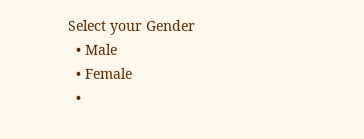Select your Gender
  • Male
  • Female
  •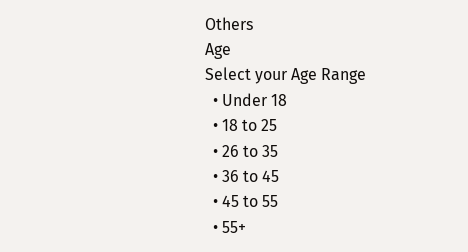Others
Age
Select your Age Range
  • Under 18
  • 18 to 25
  • 26 to 35
  • 36 to 45
  • 45 to 55
  • 55+